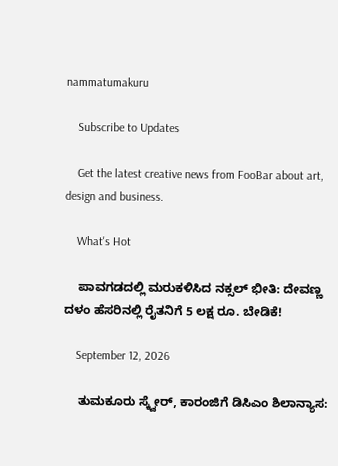nammatumakuru

    Subscribe to Updates

    Get the latest creative news from FooBar about art, design and business.

    What's Hot

    ಪಾವಗಡದಲ್ಲಿ ಮರುಕಳಿಸಿದ ನಕ್ಸಲ್ ಭೀತಿ: ದೇವಣ್ಣ ದಳಂ ಹೆಸರಿನಲ್ಲಿ ರೈತನಿಗೆ 5 ಲಕ್ಷ ರೂ. ಬೇಡಿಕೆ!

    September 12, 2026

    ತುಮಕೂರು ಸ್ಕ್ವೇರ್‌, ಕಾರಂಜಿಗೆ ಡಿಸಿಎಂ ಶಿಲಾನ್ಯಾಸ: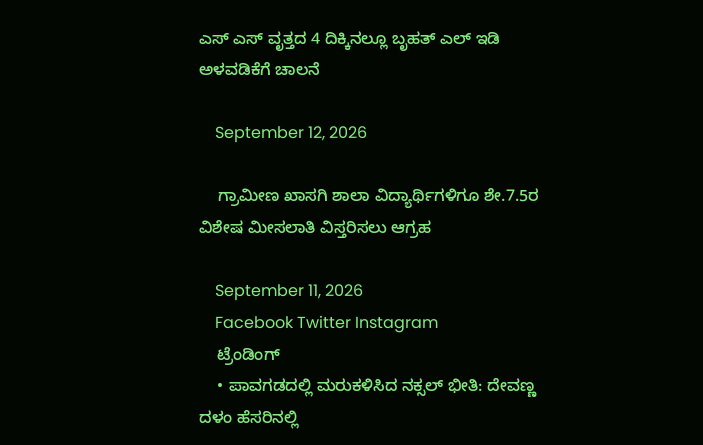ಎಸ್‌ ಎಸ್‌ ವೃತ್ತದ 4 ದಿಕ್ಕಿನಲ್ಲೂ ಬೃಹತ್‌ ಎಲ್‌ ಇಡಿ ಅಳವಡಿಕೆಗೆ ಚಾಲನೆ

    September 12, 2026

    ಗ್ರಾಮೀಣ ಖಾಸಗಿ ಶಾಲಾ ವಿದ್ಯಾರ್ಥಿಗಳಿಗೂ ಶೇ.7.5ರ ವಿಶೇಷ ಮೀಸಲಾತಿ ವಿಸ್ತರಿಸಲು ಆಗ್ರಹ

    September 11, 2026
    Facebook Twitter Instagram
    ಟ್ರೆಂಡಿಂಗ್
    • ಪಾವಗಡದಲ್ಲಿ ಮರುಕಳಿಸಿದ ನಕ್ಸಲ್ ಭೀತಿ: ದೇವಣ್ಣ ದಳಂ ಹೆಸರಿನಲ್ಲಿ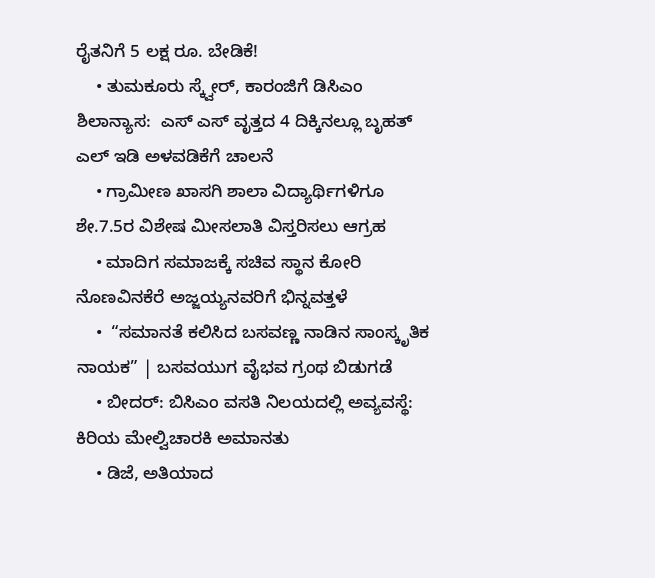ರೈತನಿಗೆ 5 ಲಕ್ಷ ರೂ. ಬೇಡಿಕೆ!
    • ತುಮಕೂರು ಸ್ಕ್ವೇರ್‌, ಕಾರಂಜಿಗೆ ಡಿಸಿಎಂ ಶಿಲಾನ್ಯಾಸ:  ಎಸ್‌ ಎಸ್‌ ವೃತ್ತದ 4 ದಿಕ್ಕಿನಲ್ಲೂ ಬೃಹತ್‌ ಎಲ್‌ ಇಡಿ ಅಳವಡಿಕೆಗೆ ಚಾಲನೆ
    • ಗ್ರಾಮೀಣ ಖಾಸಗಿ ಶಾಲಾ ವಿದ್ಯಾರ್ಥಿಗಳಿಗೂ ಶೇ.7.5ರ ವಿಶೇಷ ಮೀಸಲಾತಿ ವಿಸ್ತರಿಸಲು ಆಗ್ರಹ
    • ಮಾದಿಗ ಸಮಾಜಕ್ಕೆ ಸಚಿವ ಸ್ಥಾನ ಕೋರಿ ನೊಣವಿನಕೆರೆ ಅಜ್ಜಯ್ಯನವರಿಗೆ ಭಿನ್ನವತ್ತಳೆ
    •  “ಸಮಾನತೆ ಕಲಿಸಿದ ಬಸವಣ್ಣ ನಾಡಿನ ಸಾಂಸ್ಕೃತಿಕ ನಾಯಕ” | ಬಸವಯುಗ ವೈಭವ ಗ್ರಂಥ ಬಿಡುಗಡೆ
    • ಬೀದರ್: ಬಿಸಿಎಂ ವಸತಿ ನಿಲಯದಲ್ಲಿ ಅವ್ಯವಸ್ಥೆ: ಕಿರಿಯ ಮೇಲ್ವಿಚಾರಕಿ ಅಮಾನತು
    • ಡಿಜೆ, ಅತಿಯಾದ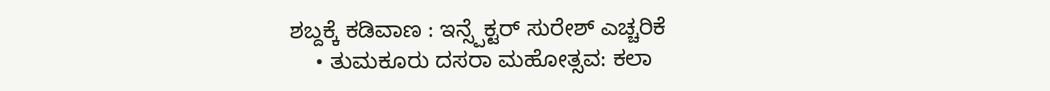ಶಬ್ದಕ್ಕೆ ಕಡಿವಾಣ : ಇನ್ಸ್ಪೆಕ್ಟರ್ ಸುರೇಶ್ ಎಚ್ಚರಿಕೆ
    • ತುಮಕೂರು ದಸರಾ ಮಹೋತ್ಸವ: ಕಲಾ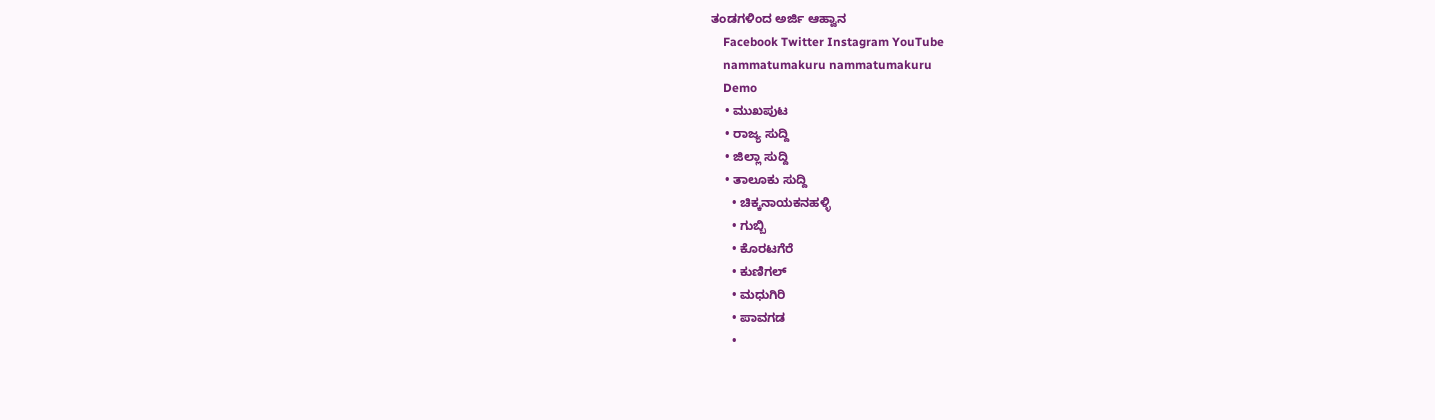ತಂಡಗಳಿಂದ ಅರ್ಜಿ ಆಹ್ವಾನ
    Facebook Twitter Instagram YouTube
    nammatumakuru nammatumakuru
    Demo
    • ಮುಖಪುಟ
    • ರಾಜ್ಯ ಸುದ್ದಿ
    • ಜಿಲ್ಲಾ ಸುದ್ದಿ
    • ತಾಲೂಕು ಸುದ್ದಿ
      • ಚಿಕ್ಕನಾಯಕನಹಳ್ಳಿ
      • ಗುಬ್ಬಿ
      • ಕೊರಟಗೆರೆ
      • ಕುಣಿಗಲ್
      • ಮಧುಗಿರಿ
      • ಪಾವಗಡ
      •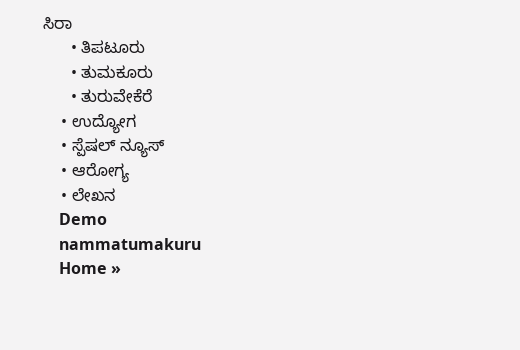ಸಿರಾ
      • ತಿಪಟೂರು
      • ತುಮಕೂರು
      • ತುರುವೇಕೆರೆ
    • ಉದ್ಯೋಗ
    • ಸ್ಪೆಷಲ್ ನ್ಯೂಸ್
    • ಆರೋಗ್ಯ
    • ಲೇಖನ
    Demo
    nammatumakuru
    Home »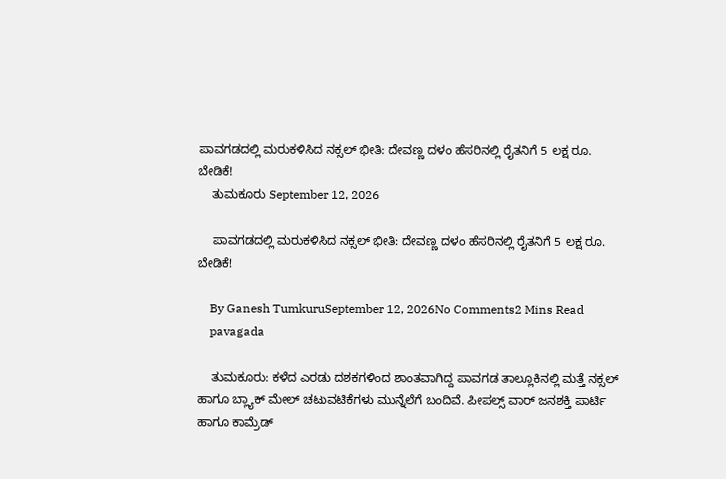ಪಾವಗಡದಲ್ಲಿ ಮರುಕಳಿಸಿದ ನಕ್ಸಲ್ ಭೀತಿ: ದೇವಣ್ಣ ದಳಂ ಹೆಸರಿನಲ್ಲಿ ರೈತನಿಗೆ 5 ಲಕ್ಷ ರೂ. ಬೇಡಿಕೆ!
    ತುಮಕೂರು September 12, 2026

    ಪಾವಗಡದಲ್ಲಿ ಮರುಕಳಿಸಿದ ನಕ್ಸಲ್ ಭೀತಿ: ದೇವಣ್ಣ ದಳಂ ಹೆಸರಿನಲ್ಲಿ ರೈತನಿಗೆ 5 ಲಕ್ಷ ರೂ. ಬೇಡಿಕೆ!

    By Ganesh TumkuruSeptember 12, 2026No Comments2 Mins Read
    pavagada

    ತುಮಕೂರು: ಕಳೆದ ಎರಡು ದಶಕಗಳಿಂದ ಶಾಂತವಾಗಿದ್ದ ಪಾವಗಡ ತಾಲ್ಲೂಕಿನಲ್ಲಿ ಮತ್ತೆ ನಕ್ಸಲ್ ಹಾಗೂ ಬ್ಲ್ಯಾಕ್‌ ಮೇಲ್ ಚಟುವಟಿಕೆಗಳು ಮುನ್ನೆಲೆಗೆ ಬಂದಿವೆ. ಪೀಪಲ್ಸ್ ವಾರ್ ಜನಶಕ್ತಿ ಪಾರ್ಟಿ ಹಾಗೂ ಕಾಮ್ರೆಡ್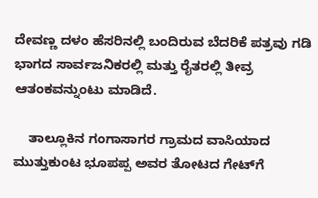ದೇವಣ್ಣ ದಳಂ ಹೆಸರಿನಲ್ಲಿ ಬಂದಿರುವ ಬೆದರಿಕೆ ಪತ್ರವು ಗಡಿ ಭಾಗದ ಸಾರ್ವಜನಿಕರಲ್ಲಿ ಮತ್ತು ರೈತರಲ್ಲಿ ತೀವ್ರ ಆತಂಕವನ್ನುಂಟು ಮಾಡಿದೆ.

    ತಾಲ್ಲೂಕಿನ ಗಂಗಾಸಾಗರ ಗ್ರಾಮದ ವಾಸಿಯಾದ ಮುತ್ತುಕುಂಟ ಭೂಪಪ್ಪ ಅವರ ತೋಟದ ಗೇಟ್‌ಗೆ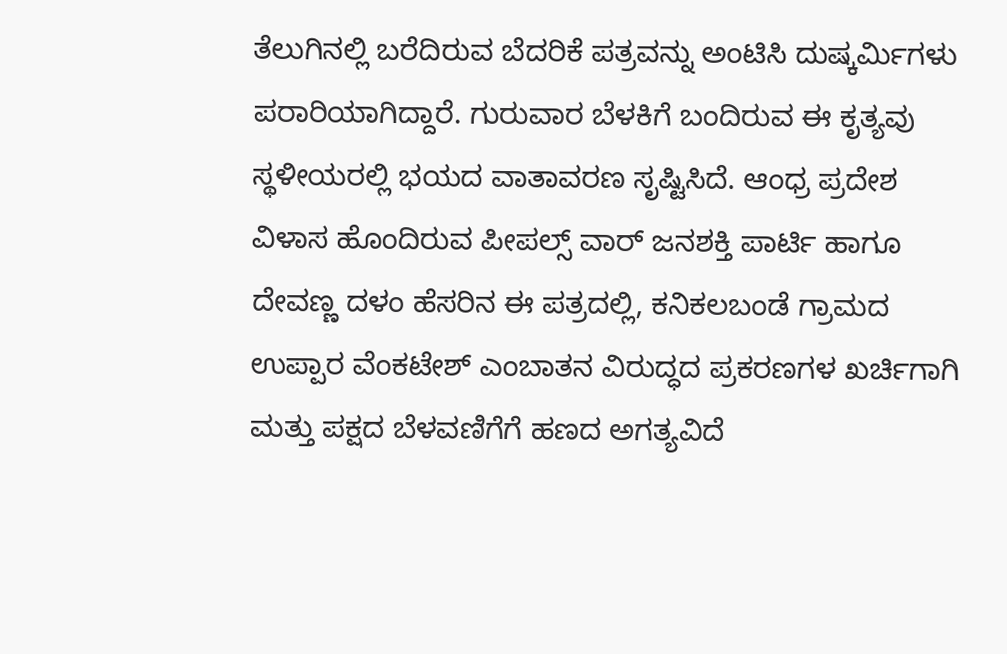ತೆಲುಗಿನಲ್ಲಿ ಬರೆದಿರುವ ಬೆದರಿಕೆ ಪತ್ರವನ್ನು ಅಂಟಿಸಿ ದುಷ್ಕರ್ಮಿಗಳು ಪರಾರಿಯಾಗಿದ್ದಾರೆ. ಗುರುವಾರ ಬೆಳಕಿಗೆ ಬಂದಿರುವ ಈ ಕೃತ್ಯವು ಸ್ಥಳೀಯರಲ್ಲಿ ಭಯದ ವಾತಾವರಣ ಸೃಷ್ಟಿಸಿದೆ. ಆಂಧ್ರ ಪ್ರದೇಶ ವಿಳಾಸ ಹೊಂದಿರುವ ಪೀಪಲ್ಸ್ ವಾರ್ ಜನಶಕ್ತಿ ಪಾರ್ಟಿ ಹಾಗೂ ದೇವಣ್ಣ ದಳಂ ಹೆಸರಿನ ಈ ಪತ್ರದಲ್ಲಿ, ಕನಿಕಲಬಂಡೆ ಗ್ರಾಮದ ಉಪ್ಪಾರ ವೆಂಕಟೇಶ್ ಎಂಬಾತನ ವಿರುದ್ಧದ ಪ್ರಕರಣಗಳ ಖರ್ಚಿಗಾಗಿ ಮತ್ತು ಪಕ್ಷದ ಬೆಳವಣಿಗೆಗೆ ಹಣದ ಅಗತ್ಯವಿದೆ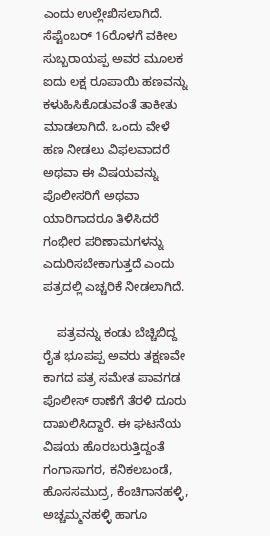ಎಂದು ಉಲ್ಲೇಖಿಸಲಾಗಿದೆ. ಸೆಪ್ಟೆಂಬರ್ 16ರೊಳಗೆ ವಕೀಲ ಸುಬ್ಬರಾಯಪ್ಪ ಅವರ ಮೂಲಕ ಐದು ಲಕ್ಷ ರೂಪಾಯಿ ಹಣವನ್ನು ಕಳುಹಿಸಿಕೊಡುವಂತೆ ತಾಕೀತು ಮಾಡಲಾಗಿದೆ. ಒಂದು ವೇಳೆ ಹಣ ನೀಡಲು ವಿಫಲವಾದರೆ ಅಥವಾ ಈ ವಿಷಯವನ್ನು ಪೊಲೀಸರಿಗೆ ಅಥವಾ ಯಾರಿಗಾದರೂ ತಿಳಿಸಿದರೆ ಗಂಭೀರ ಪರಿಣಾಮಗಳನ್ನು ಎದುರಿಸಬೇಕಾಗುತ್ತದೆ ಎಂದು ಪತ್ರದಲ್ಲಿ ಎಚ್ಚರಿಕೆ ನೀಡಲಾಗಿದೆ.

    ಪತ್ರವನ್ನು ಕಂಡು ಬೆಚ್ಚಿಬಿದ್ದ ರೈತ ಭೂಪಪ್ಪ ಅವರು ತಕ್ಷಣವೇ ಕಾಗದ ಪತ್ರ ಸಮೇತ ಪಾವಗಡ ಪೊಲೀಸ್ ಠಾಣೆಗೆ ತೆರಳಿ ದೂರು ದಾಖಲಿಸಿದ್ದಾರೆ. ಈ ಘಟನೆಯ ವಿಷಯ ಹೊರಬರುತ್ತಿದ್ದಂತೆ ಗಂಗಾಸಾಗರ, ಕನಿಕಲಬಂಡೆ, ಹೊಸಸಮುದ್ರ, ಕೆಂಚಿಗಾನಹಳ್ಳಿ, ಅಚ್ಚಮ್ಮನಹಳ್ಳಿ ಹಾಗೂ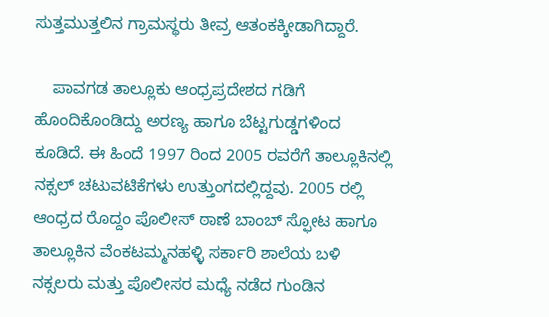ಸುತ್ತಮುತ್ತಲಿನ ಗ್ರಾಮಸ್ಥರು ತೀವ್ರ ಆತಂಕಕ್ಕೀಡಾಗಿದ್ದಾರೆ.

    ಪಾವಗಡ ತಾಲ್ಲೂಕು ಆಂಧ್ರಪ್ರದೇಶದ ಗಡಿಗೆ ಹೊಂದಿಕೊಂಡಿದ್ದು ಅರಣ್ಯ ಹಾಗೂ ಬೆಟ್ಟಗುಡ್ಡಗಳಿಂದ ಕೂಡಿದೆ. ಈ ಹಿಂದೆ 1997 ರಿಂದ 2005 ರವರೆಗೆ ತಾಲ್ಲೂಕಿನಲ್ಲಿ ನಕ್ಸಲ್ ಚಟುವಟಿಕೆಗಳು ಉತ್ತುಂಗದಲ್ಲಿದ್ದವು. 2005 ರಲ್ಲಿ ಆಂಧ್ರದ ರೊದ್ದಂ ಪೊಲೀಸ್ ಠಾಣೆ ಬಾಂಬ್ ಸ್ಫೋಟ ಹಾಗೂ ತಾಲ್ಲೂಕಿನ ವೆಂಕಟಮ್ಮನಹಳ್ಳಿ ಸರ್ಕಾರಿ ಶಾಲೆಯ ಬಳಿ ನಕ್ಸಲರು ಮತ್ತು ಪೊಲೀಸರ ಮಧ್ಯೆ ನಡೆದ ಗುಂಡಿನ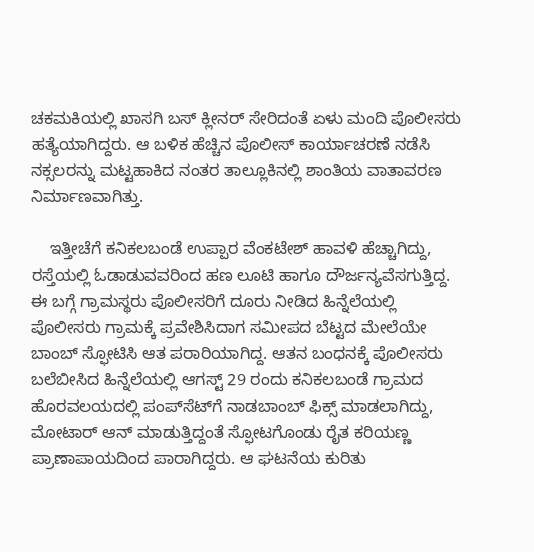ಚಕಮಕಿಯಲ್ಲಿ ಖಾಸಗಿ ಬಸ್ ಕ್ಲೀನರ್ ಸೇರಿದಂತೆ ಏಳು ಮಂದಿ ಪೊಲೀಸರು ಹತ್ಯೆಯಾಗಿದ್ದರು. ಆ ಬಳಿಕ ಹೆಚ್ಚಿನ ಪೊಲೀಸ್ ಕಾರ್ಯಾಚರಣೆ ನಡೆಸಿ ನಕ್ಸಲರನ್ನು ಮಟ್ಟಹಾಕಿದ ನಂತರ ತಾಲ್ಲೂಕಿನಲ್ಲಿ ಶಾಂತಿಯ ವಾತಾವರಣ ನಿರ್ಮಾಣವಾಗಿತ್ತು.

    ಇತ್ತೀಚೆಗೆ ಕನಿಕಲಬಂಡೆ ಉಪ್ಪಾರ ವೆಂಕಟೇಶ್ ಹಾವಳಿ ಹೆಚ್ಚಾಗಿದ್ದು, ರಸ್ತೆಯಲ್ಲಿ ಓಡಾಡುವವರಿಂದ ಹಣ ಲೂಟಿ ಹಾಗೂ ದೌರ್ಜನ್ಯವೆಸಗುತ್ತಿದ್ದ. ಈ ಬಗ್ಗೆ ಗ್ರಾಮಸ್ಥರು ಪೊಲೀಸರಿಗೆ ದೂರು ನೀಡಿದ ಹಿನ್ನೆಲೆಯಲ್ಲಿ ಪೊಲೀಸರು ಗ್ರಾಮಕ್ಕೆ ಪ್ರವೇಶಿಸಿದಾಗ ಸಮೀಪದ ಬೆಟ್ಟದ ಮೇಲೆಯೇ ಬಾಂಬ್ ಸ್ಫೋಟಿಸಿ ಆತ ಪರಾರಿಯಾಗಿದ್ದ. ಆತನ ಬಂಧನಕ್ಕೆ ಪೊಲೀಸರು ಬಲೆಬೀಸಿದ ಹಿನ್ನೆಲೆಯಲ್ಲಿ ಆಗಸ್ಟ್ 29 ರಂದು ಕನಿಕಲಬಂಡೆ ಗ್ರಾಮದ ಹೊರವಲಯದಲ್ಲಿ ಪಂಪ್‌ಸೆಟ್‌ಗೆ ನಾಡಬಾಂಬ್ ಫಿಕ್ಸ್ ಮಾಡಲಾಗಿದ್ದು, ಮೋಟಾರ್ ಆನ್ ಮಾಡುತ್ತಿದ್ದಂತೆ ಸ್ಫೋಟಗೊಂಡು ರೈತ ಕರಿಯಣ್ಣ ಪ್ರಾಣಾಪಾಯದಿಂದ ಪಾರಾಗಿದ್ದರು. ಆ ಘಟನೆಯ ಕುರಿತು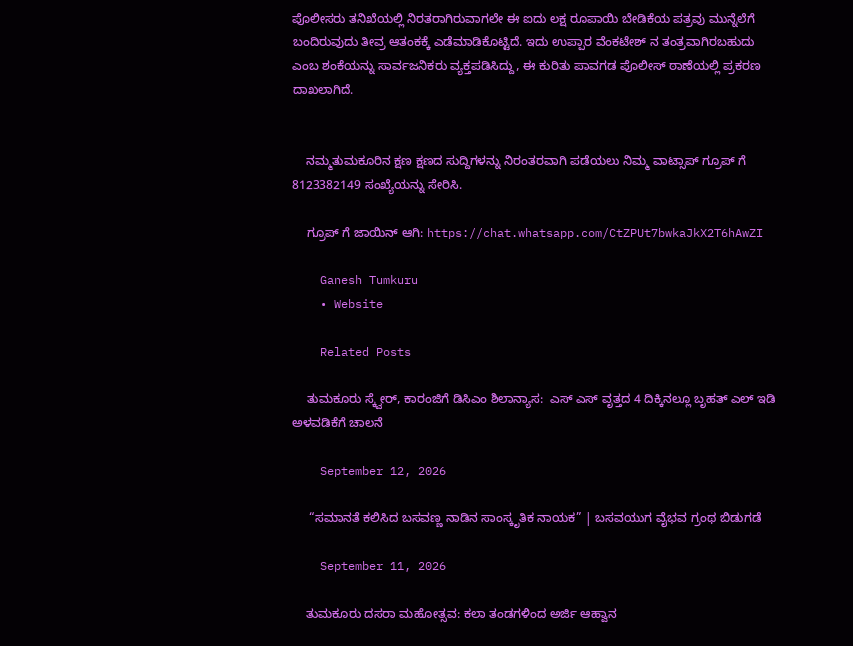ಪೊಲೀಸರು ತನಿಖೆಯಲ್ಲಿ ನಿರತರಾಗಿರುವಾಗಲೇ ಈ ಐದು ಲಕ್ಷ ರೂಪಾಯಿ ಬೇಡಿಕೆಯ ಪತ್ರವು ಮುನ್ನೆಲೆಗೆ ಬಂದಿರುವುದು ತೀವ್ರ ಆತಂಕಕ್ಕೆ ಎಡೆಮಾಡಿಕೊಟ್ಟಿದೆ. ಇದು ಉಪ್ಪಾರ ವೆಂಕಟೇಶ್ ನ ತಂತ್ರವಾಗಿರಬಹುದು ಎಂಬ ಶಂಕೆಯನ್ನು ಸಾರ್ವಜನಿಕರು ವ್ಯಕ್ತಪಡಿಸಿದ್ದು, ಈ ಕುರಿತು ಪಾವಗಡ ಪೊಲೀಸ್ ಠಾಣೆಯಲ್ಲಿ ಪ್ರಕರಣ ದಾಖಲಾಗಿದೆ.


    ನಮ್ಮತುಮಕೂರಿನ ಕ್ಷಣ ಕ್ಷಣದ ಸುದ್ದಿಗಳನ್ನು ನಿರಂತರವಾಗಿ ಪಡೆಯಲು ನಿಮ್ಮ ವಾಟ್ಸಾಪ್ ಗ್ರೂಪ್ ಗೆ 8123382149 ಸಂಖ್ಯೆಯನ್ನು ಸೇರಿಸಿ.

    ಗ್ರೂಪ್ ಗೆ ಜಾಯಿನ್ ಆಗಿ: https://chat.whatsapp.com/CtZPUt7bwkaJkX2T6hAwZI

    Ganesh Tumkuru
    • Website

    Related Posts

    ತುಮಕೂರು ಸ್ಕ್ವೇರ್‌, ಕಾರಂಜಿಗೆ ಡಿಸಿಎಂ ಶಿಲಾನ್ಯಾಸ:  ಎಸ್‌ ಎಸ್‌ ವೃತ್ತದ 4 ದಿಕ್ಕಿನಲ್ಲೂ ಬೃಹತ್‌ ಎಲ್‌ ಇಡಿ ಅಳವಡಿಕೆಗೆ ಚಾಲನೆ

    September 12, 2026

     “ಸಮಾನತೆ ಕಲಿಸಿದ ಬಸವಣ್ಣ ನಾಡಿನ ಸಾಂಸ್ಕೃತಿಕ ನಾಯಕ” | ಬಸವಯುಗ ವೈಭವ ಗ್ರಂಥ ಬಿಡುಗಡೆ

    September 11, 2026

    ತುಮಕೂರು ದಸರಾ ಮಹೋತ್ಸವ: ಕಲಾ ತಂಡಗಳಿಂದ ಅರ್ಜಿ ಆಹ್ವಾನ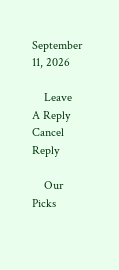September 11, 2026

    Leave A Reply Cancel Reply

    Our Picks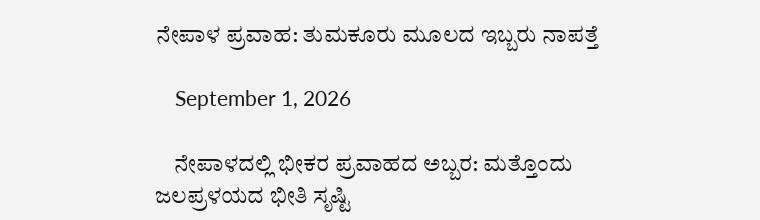ನೇಪಾಳ ಪ್ರವಾಹ: ತುಮಕೂರು ಮೂಲದ ಇಬ್ಬರು ನಾಪತ್ತೆ

    September 1, 2026

    ನೇಪಾಳದಲ್ಲಿ ಭೀಕರ ಪ್ರವಾಹದ ಅಬ್ಬರ: ಮತ್ತೊಂದು ಜಲಪ್ರಳಯದ ಭೀತಿ ಸೃಷ್ಟಿ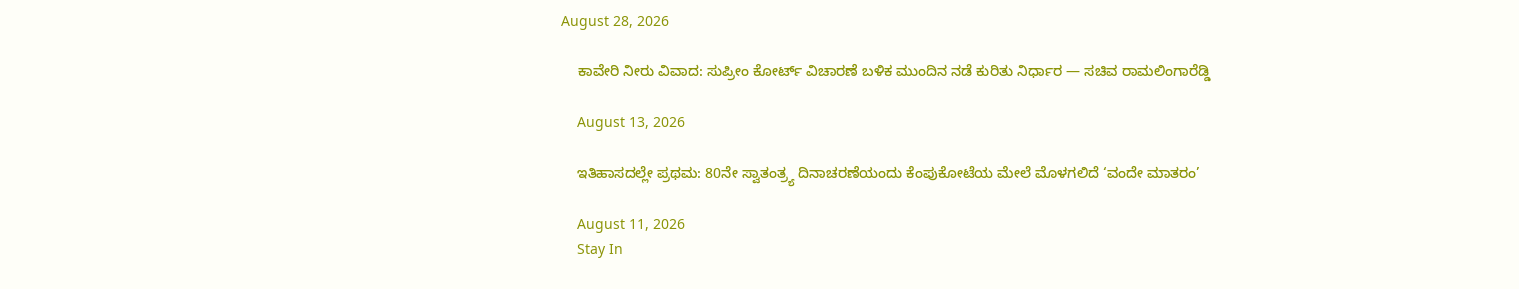August 28, 2026

    ಕಾವೇರಿ ನೀರು ವಿವಾದ: ಸುಪ್ರೀಂ ಕೋರ್ಟ್ ವಿಚಾರಣೆ ಬಳಿಕ ಮುಂದಿನ ನಡೆ ಕುರಿತು ನಿರ್ಧಾರ — ಸಚಿವ ರಾಮಲಿಂಗಾರೆಡ್ಡಿ

    August 13, 2026

    ಇತಿಹಾಸದಲ್ಲೇ ಪ್ರಥಮ: 80ನೇ ಸ್ವಾತಂತ್ರ್ಯ ದಿನಾಚರಣೆಯಂದು ಕೆಂಪುಕೋಟೆಯ ಮೇಲೆ ಮೊಳಗಲಿದೆ ‘ವಂದೇ ಮಾತರಂ’

    August 11, 2026
    Stay In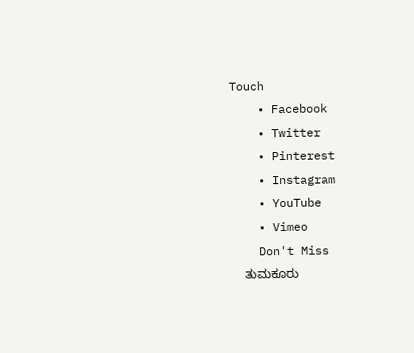Touch
    • Facebook
    • Twitter
    • Pinterest
    • Instagram
    • YouTube
    • Vimeo
    Don't Miss
    ತುಮಕೂರು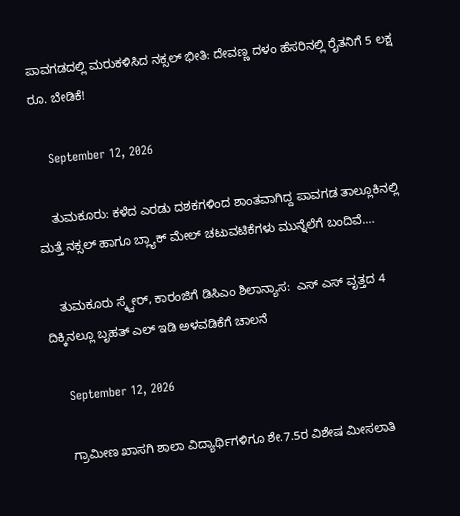ಪಾವಗಡದಲ್ಲಿ ಮರುಕಳಿಸಿದ ನಕ್ಸಲ್ ಭೀತಿ: ದೇವಣ್ಣ ದಳಂ ಹೆಸರಿನಲ್ಲಿ ರೈತನಿಗೆ 5 ಲಕ್ಷ ರೂ. ಬೇಡಿಕೆ!

    September 12, 2026

    ತುಮಕೂರು: ಕಳೆದ ಎರಡು ದಶಕಗಳಿಂದ ಶಾಂತವಾಗಿದ್ದ ಪಾವಗಡ ತಾಲ್ಲೂಕಿನಲ್ಲಿ ಮತ್ತೆ ನಕ್ಸಲ್ ಹಾಗೂ ಬ್ಲ್ಯಾಕ್‌ ಮೇಲ್ ಚಟುವಟಿಕೆಗಳು ಮುನ್ನೆಲೆಗೆ ಬಂದಿವೆ.…

    ತುಮಕೂರು ಸ್ಕ್ವೇರ್‌, ಕಾರಂಜಿಗೆ ಡಿಸಿಎಂ ಶಿಲಾನ್ಯಾಸ:  ಎಸ್‌ ಎಸ್‌ ವೃತ್ತದ 4 ದಿಕ್ಕಿನಲ್ಲೂ ಬೃಹತ್‌ ಎಲ್‌ ಇಡಿ ಅಳವಡಿಕೆಗೆ ಚಾಲನೆ

    September 12, 2026

    ಗ್ರಾಮೀಣ ಖಾಸಗಿ ಶಾಲಾ ವಿದ್ಯಾರ್ಥಿಗಳಿಗೂ ಶೇ.7.5ರ ವಿಶೇಷ ಮೀಸಲಾತಿ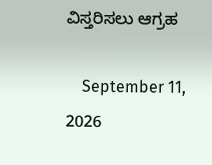ವಿಸ್ತರಿಸಲು ಆಗ್ರಹ

    September 11, 2026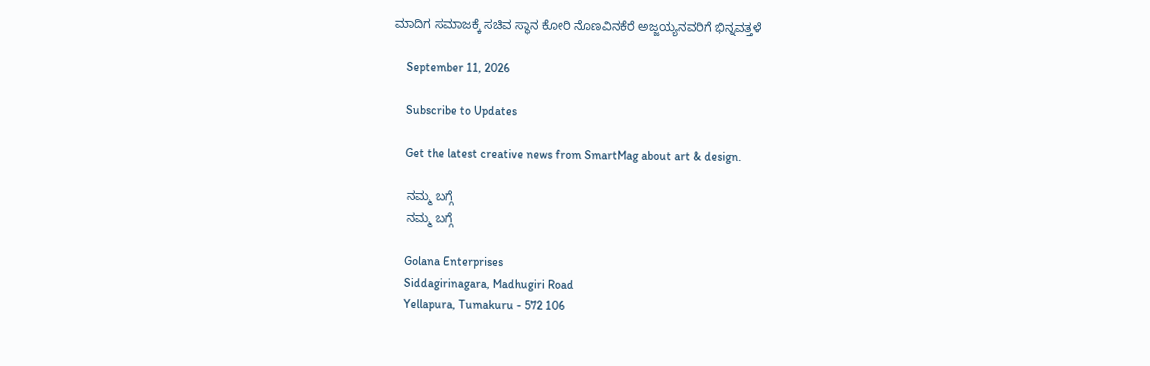ಮಾದಿಗ ಸಮಾಜಕ್ಕೆ ಸಚಿವ ಸ್ಥಾನ ಕೋರಿ ನೊಣವಿನಕೆರೆ ಅಜ್ಜಯ್ಯನವರಿಗೆ ಭಿನ್ನವತ್ತಳೆ

    September 11, 2026

    Subscribe to Updates

    Get the latest creative news from SmartMag about art & design.

    ನಮ್ಮ ಬಗ್ಗೆ
    ನಮ್ಮ ಬಗ್ಗೆ

    Golana Enterprises
    Siddagirinagara, Madhugiri Road
    Yellapura, Tumakuru - 572 106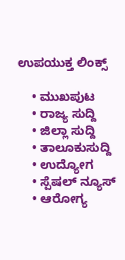ಉಪಯುಕ್ತ ಲಿಂಕ್ಸ್

    • ಮುಖಪುಟ
    • ರಾಜ್ಯ ಸುದ್ದಿ
    • ಜಿಲ್ಲಾ ಸುದ್ದಿ
    • ತಾಲೂಕುಸುದ್ದಿ
    • ಉದ್ಯೋಗ
    • ಸ್ಪೆಷಲ್ ನ್ಯೂಸ್
    • ಆರೋಗ್ಯ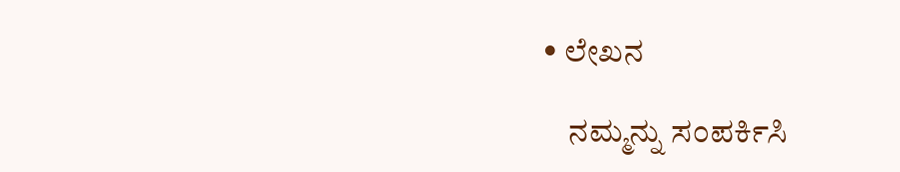• ಲೇಖನ

    ನಮ್ಮನ್ನು ಸಂಪರ್ಕಿಸಿ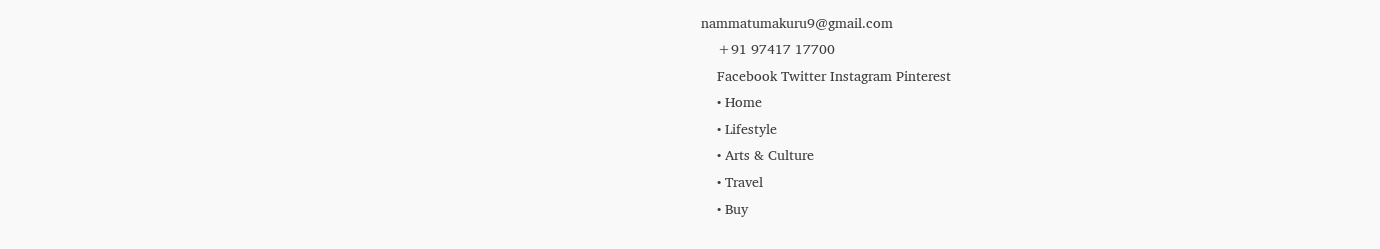nammatumakuru9@gmail.com
    +91 97417 17700
    Facebook Twitter Instagram Pinterest
    • Home
    • Lifestyle
    • Arts & Culture
    • Travel
    • Buy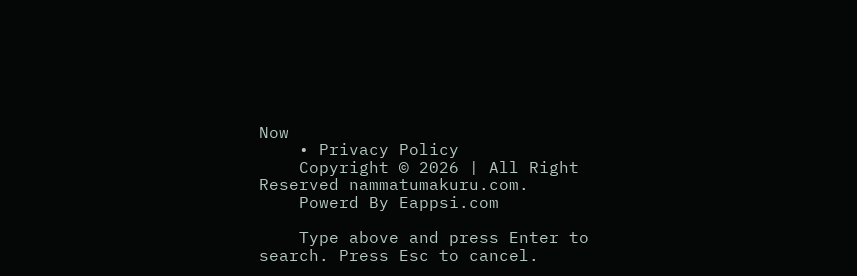Now
    • Privacy Policy
    Copyright © 2026 | All Right Reserved nammatumakuru.com.
    Powerd By Eappsi.com

    Type above and press Enter to search. Press Esc to cancel.